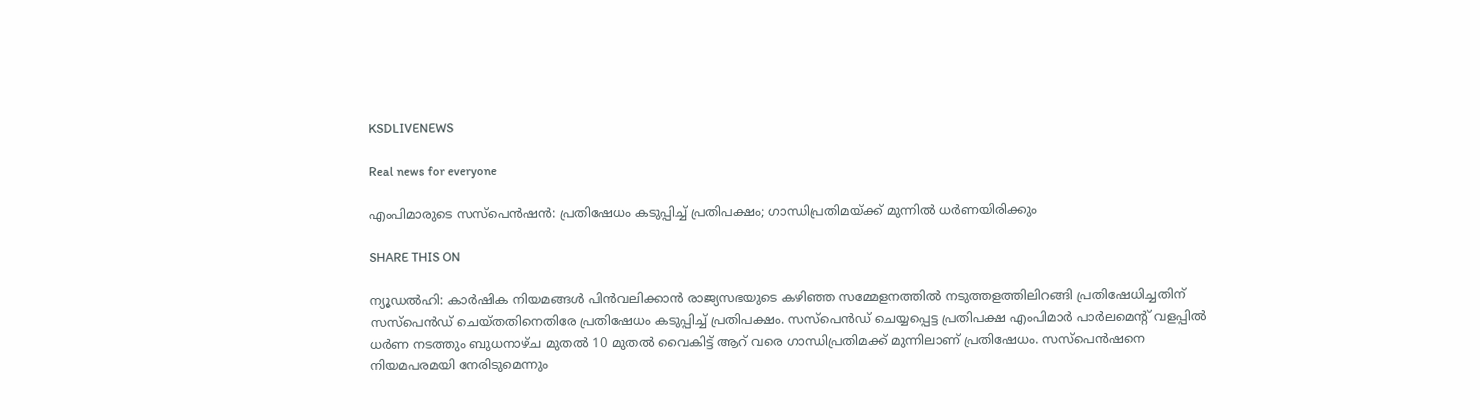KSDLIVENEWS

Real news for everyone

എംപിമാരുടെ സസ്‌പെന്‍ഷൻ: പ്രതിഷേധം കടുപ്പിച്ച് പ്രതിപക്ഷം; ഗാന്ധിപ്രതിമയ്ക്ക് മുന്നിൽ ധർണയിരിക്കും

SHARE THIS ON

ന്യൂഡൽഹി: കാർഷിക നിയമങ്ങൾ പിൻവലിക്കാൻ രാജ്യസഭയുടെ കഴിഞ്ഞ സമ്മേളനത്തിൽ നടുത്തളത്തിലിറങ്ങി പ്രതിഷേധിച്ചതിന് സസ്പെൻഡ് ചെയ്തതിനെതിരേ പ്രതിഷേധം കടുപ്പിച്ച് പ്രതിപക്ഷം. സസ്പെൻഡ് ചെയ്യപ്പെട്ട പ്രതിപക്ഷ എംപിമാർ പാർലമെന്റ് വളപ്പിൽ ധർണ നടത്തും ബുധനാഴ്ച മുതൽ 10 മുതൽ വൈകിട്ട് ആറ് വരെ ഗാന്ധിപ്രതിമക്ക് മുന്നിലാണ് പ്രതിഷേധം. സസ്പെൻഷനെ നിയമപരമയി നേരിടുമെന്നും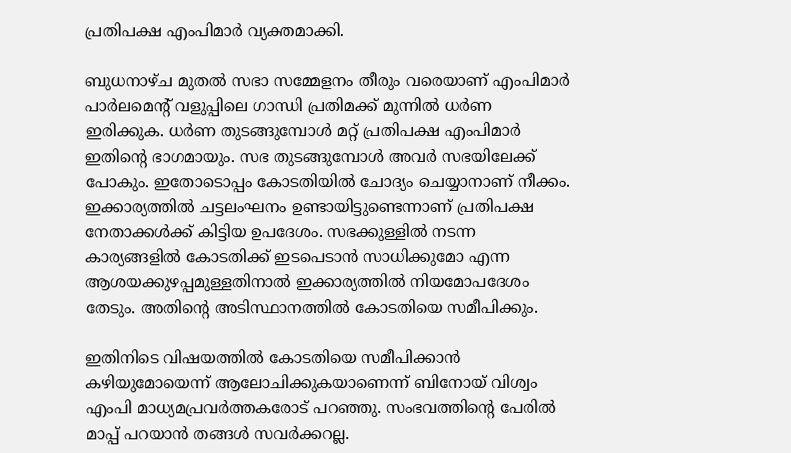പ്രതിപക്ഷ എംപിമാർ വ്യക്തമാക്കി.

ബുധനാഴ്ച മുതൽ സഭാ സമ്മേളനം തീരും വരെയാണ് എംപിമാർ പാർലമെന്റ് വളുപ്പിലെ ഗാന്ധി പ്രതിമക്ക് മുന്നിൽ ധർണ ഇരിക്കുക. ധർണ തുടങ്ങുമ്പോൾ മറ്റ് പ്രതിപക്ഷ എംപിമാർ ഇതിന്റെ ഭാഗമായും. സഭ തുടങ്ങുമ്പോൾ അവർ സഭയിലേക്ക് പോകും. ഇതോടൊപ്പം കോടതിയിൽ ചോദ്യം ചെയ്യാനാണ് നീക്കം. ഇക്കാര്യത്തിൽ ചട്ടലംഘനം ഉണ്ടായിട്ടുണ്ടെന്നാണ് പ്രതിപക്ഷ നേതാക്കൾക്ക് കിട്ടിയ ഉപദേശം. സഭക്കുള്ളിൽ നടന്ന കാര്യങ്ങളിൽ കോടതിക്ക് ഇടപെടാൻ സാധിക്കുമോ എന്ന ആശയക്കുഴപ്പമുള്ളതിനാൽ ഇക്കാര്യത്തിൽ നിയമോപദേശം തേടും. അതിന്റെ അടിസ്ഥാനത്തിൽ കോടതിയെ സമീപിക്കും.

ഇതിനിടെ വിഷയത്തിൽ കോടതിയെ സമീപിക്കാൻ കഴിയുമോയെന്ന് ആലോചിക്കുകയാണെന്ന് ബിനോയ് വിശ്വം എംപി മാധ്യമപ്രവർത്തകരോട് പറഞ്ഞു. സംഭവത്തിന്റെ പേരിൽ മാപ്പ് പറയാൻ തങ്ങൾ സവർക്കറല്ല.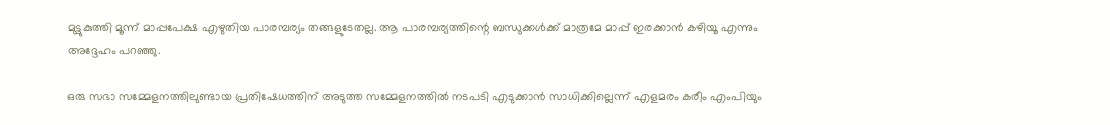മുട്ടുകുത്തി മൂന്ന് മാപ്പപേക്ഷ എഴുതിയ പാരമ്പര്യം തങ്ങളുടേതല്ല. ആ പാരമ്പര്യത്തിന്റെ ബന്ധുക്കൾക്ക് മാത്രമേ മാപ്പ് ഇരക്കാൻ കഴിയൂ എന്നും അദ്ദേഹം പറഞ്ഞു.

ഒരു സഭാ സമ്മേളനത്തിലുണ്ടായ പ്രതിഷേധത്തിന് അടുത്ത സമ്മേളനത്തിൽ നടപടി എടുക്കാൻ സാധിക്കില്ലെന്ന് എളമരം കരീം എംപിയും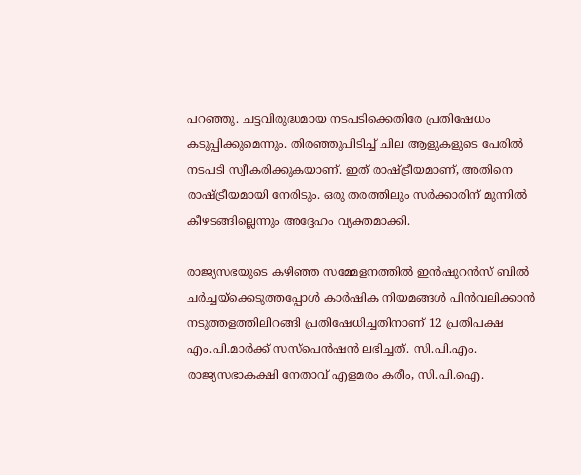പറഞ്ഞു. ചട്ടവിരുദ്ധമായ നടപടിക്കെതിരേ പ്രതിഷേധം കടുപ്പിക്കുമെന്നും. തിരഞ്ഞുപിടിച്ച് ചില ആളുകളുടെ പേരിൽ നടപടി സ്വീകരിക്കുകയാണ്. ഇത് രാഷ്ട്രീയമാണ്, അതിനെ രാഷ്ട്രീയമായി നേരിടും. ഒരു തരത്തിലും സർക്കാരിന് മുന്നിൽ കീഴടങ്ങില്ലെന്നും അദ്ദേഹം വ്യക്തമാക്കി.

രാജ്യസഭയുടെ കഴിഞ്ഞ സമ്മേളനത്തിൽ ഇൻഷുറൻസ് ബിൽ ചർച്ചയ്ക്കെടുത്തപ്പോൾ കാർഷിക നിയമങ്ങൾ പിൻവലിക്കാൻ നടുത്തളത്തിലിറങ്ങി പ്രതിഷേധിച്ചതിനാണ് 12 പ്രതിപക്ഷ എം.പി.മാർക്ക് സസ്പെൻഷൻ ലഭിച്ചത്. സി.പി.എം. രാജ്യസഭാകക്ഷി നേതാവ് എളമരം കരീം, സി.പി.ഐ.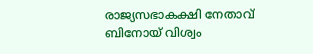രാജ്യസഭാകക്ഷി നേതാവ് ബിനോയ് വിശ്വം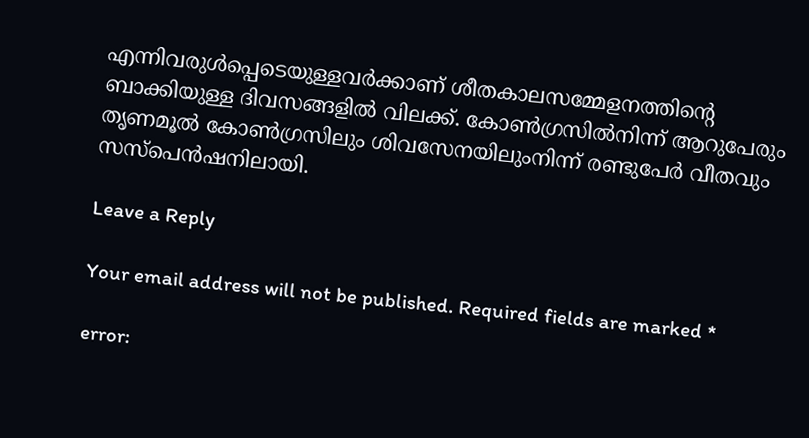എന്നിവരുൾപ്പെടെയുള്ളവർക്കാണ് ശീതകാലസമ്മേളനത്തിന്റെ ബാക്കിയുള്ള ദിവസങ്ങളിൽ വിലക്ക്. കോൺഗ്രസിൽനിന്ന് ആറുപേരും തൃണമൂൽ കോൺഗ്രസിലും ശിവസേനയിലുംനിന്ന് രണ്ടുപേർ വീതവും സസ്പെൻഷനിലായി.

Leave a Reply

Your email address will not be published. Required fields are marked *

error: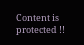Content is protected !!